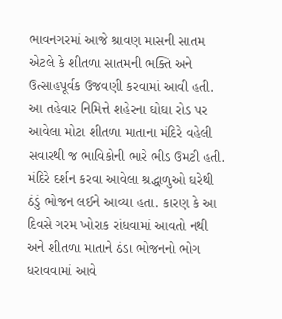ભાવનગરમાં આજે શ્રાવણ માસની સાતમ એટલે કે શીતળા સાતમની ભક્તિ અને ઉત્સાહપૂર્વક ઉજવણી કરવામાં આવી હતી. આ તહેવાર નિમિત્તે શહેરના ઘોઘા રોડ પર આવેલા મોટા શીતળા માતાના મંદિરે વહેલી સવારથી જ ભાવિકોની ભારે ભીડ ઉમટી હતી. મંદિરે દર્શન કરવા આવેલા શ્રદ્ધાળુઓ ઘરેથી ઠંડું ભોજન લઈને આવ્યા હતા. કારણ કે આ દિવસે ગરમ ખોરાક રાંધવામાં આવતો નથી અને શીતળા માતાને ઠંડા ભોજનનો ભોગ ધરાવવામાં આવે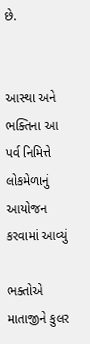છે.


આસ્થા અને ભક્તિના આ પર્વ નિમિત્તે લોકમેળાનું આયોજન કરવામાં આવ્યું

ભક્તોએ માતાજીને કુલર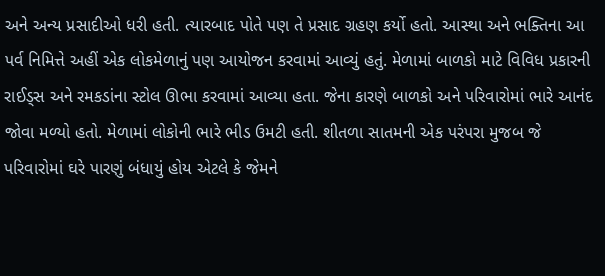અને અન્ય પ્રસાદીઓ ધરી હતી. ત્યારબાદ પોતે પણ તે પ્રસાદ ગ્રહણ કર્યો હતો. આસ્થા અને ભક્તિના આ પર્વ નિમિત્તે અહીં એક લોકમેળાનું પણ આયોજન કરવામાં આવ્યું હતું. મેળામાં બાળકો માટે વિવિધ પ્રકારની રાઈડ્સ અને રમકડાંના સ્ટોલ ઊભા કરવામાં આવ્યા હતા. જેના કારણે બાળકો અને પરિવારોમાં ભારે આનંદ જોવા મળ્યો હતો. મેળામાં લોકોની ભારે ભીડ ઉમટી હતી. શીતળા સાતમની એક પરંપરા મુજબ જે પરિવારોમાં ઘરે પારણું બંધાયું હોય એટલે કે જેમને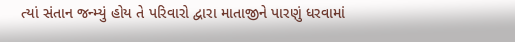ત્યાં સંતાન જન્મ્યું હોય તે પરિવારો દ્વારા માતાજીને પારણું ધરવામાં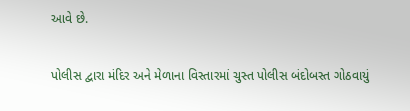આવે છે.

પોલીસ દ્વારા મંદિર અને મેળાના વિસ્તારમાં ચુસ્ત પોલીસ બંદોબસ્ત ગોઠવાયું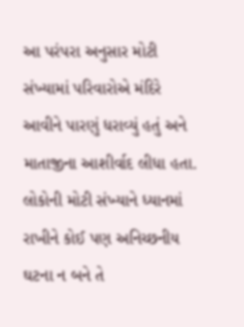આ પરંપરા અનુસાર મોટી સંખ્યામાં પરિવારોએ મંદિરે આવીને પારણું ધરાવ્યું હતું અને માતાજીના આશીર્વાદ લીધા હતા. લોકોની મોટી સંખ્યાને ધ્યાનમાં રાખીને કોઈ પણ અનિચ્છનીય ઘટના ન બને તે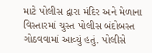માટે પોલીસ દ્વારા મંદિર અને મેળાના વિસ્તારમાં ચુસ્ત પોલીસ બંદોબસ્ત ગોઠવવામાં આવ્યું હતું. પોલીસે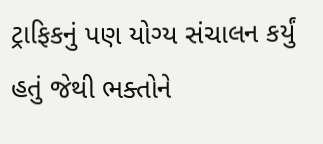ટ્રાફિકનું પણ યોગ્ય સંચાલન કર્યું હતું જેથી ભક્તોને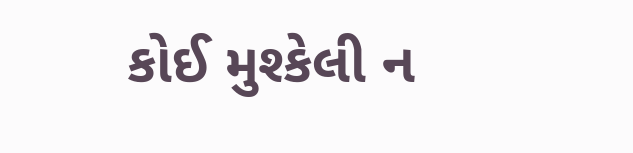કોઈ મુશ્કેલી ન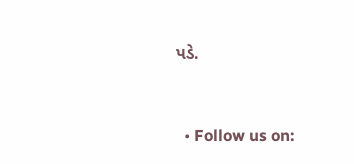પડે.


  • Follow us on: